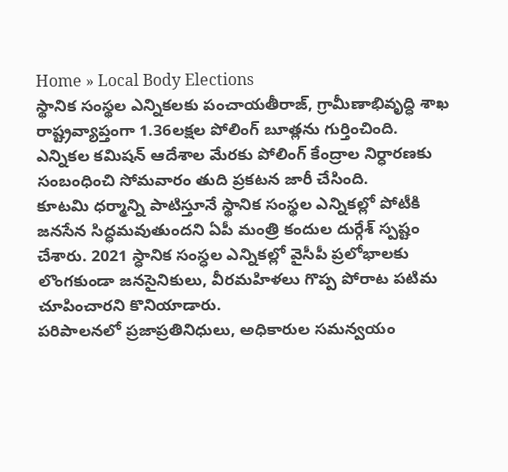Home » Local Body Elections
స్థానిక సంస్థల ఎన్నికలకు పంచాయతీరాజ్, గ్రామీణాభివృద్ధి శాఖ రాష్ట్రవ్యాప్తంగా 1.36లక్షల పోలింగ్ బూత్లను గుర్తించింది. ఎన్నికల కమిషన్ ఆదేశాల మేరకు పోలింగ్ కేంద్రాల నిర్ధారణకు సంబంధించి సోమవారం తుది ప్రకటన జారీ చేసింది.
కూటమి ధర్మాన్ని పాటిస్తూనే స్థానిక సంస్థల ఎన్నికల్లో పోటీకి జనసేన సిద్ధమవుతుందని ఏపీ మంత్రి కందుల దుర్గేశ్ స్పష్టం చేశారు. 2021 స్ధానిక సంస్ధల ఎన్నికల్లో వైసీపీ ప్రలోభాలకు లొంగకుండా జనసైనికులు, వీరమహిళలు గొప్ప పోరాట పటిమ చూపించారని కొనియాడారు.
పరిపాలనలో ప్రజాప్రతినిధులు, అధికారుల సమన్వయం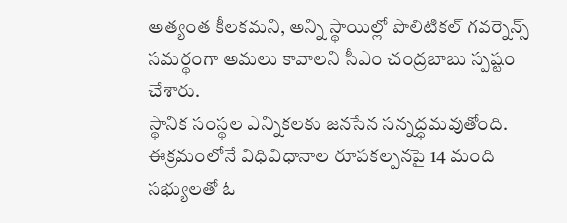అత్యంత కీలకమని, అన్ని స్థాయిల్లో పొలిటికల్ గవర్నెన్స్ సమర్థంగా అమలు కావాలని సీఎం చంద్రబాబు స్పష్టం చేశారు.
స్థానిక సంస్థల ఎన్నికలకు జనసేన సన్నద్ధమవుతోంది. ఈక్రమంలోనే విధివిధానాల రూపకల్పనపై 14 మంది సభ్యులతో ఓ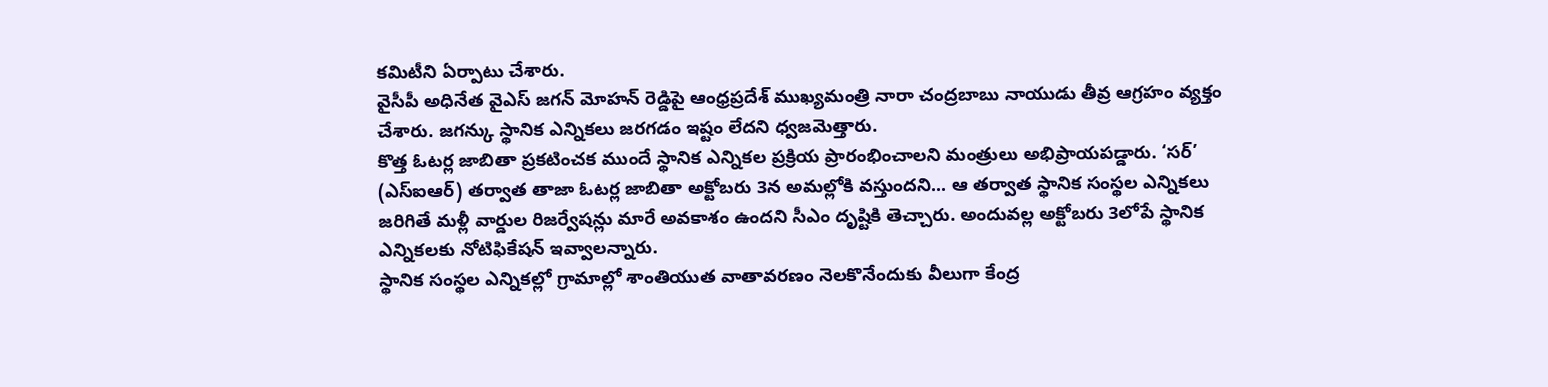కమిటీని ఏర్పాటు చేశారు.
వైసీపీ అధినేత వైఎస్ జగన్ మోహన్ రెడ్డిపై ఆంధ్రప్రదేశ్ ముఖ్యమంత్రి నారా చంద్రబాబు నాయుడు తీవ్ర ఆగ్రహం వ్యక్తం చేశారు. జగన్కు స్థానిక ఎన్నికలు జరగడం ఇష్టం లేదని ధ్వజమెత్తారు.
కొత్త ఓటర్ల జాబితా ప్రకటించక ముందే స్థానిక ఎన్నికల ప్రక్రియ ప్రారంభించాలని మంత్రులు అభిప్రాయపడ్డారు. ‘సర్’ (ఎస్ఐఆర్) తర్వాత తాజా ఓటర్ల జాబితా అక్టోబరు 3న అమల్లోకి వస్తుందని... ఆ తర్వాత స్థానిక సంస్థల ఎన్నికలు జరిగితే మళ్లీ వార్డుల రిజర్వేషన్లు మారే అవకాశం ఉందని సీఎం దృష్టికి తెచ్చారు. అందువల్ల అక్టోబరు 3లోపే స్థానిక ఎన్నికలకు నోటిఫికేషన్ ఇవ్వాలన్నారు.
స్థానిక సంస్థల ఎన్నికల్లో గ్రామాల్లో శాంతియుత వాతావరణం నెలకొనేందుకు వీలుగా కేంద్ర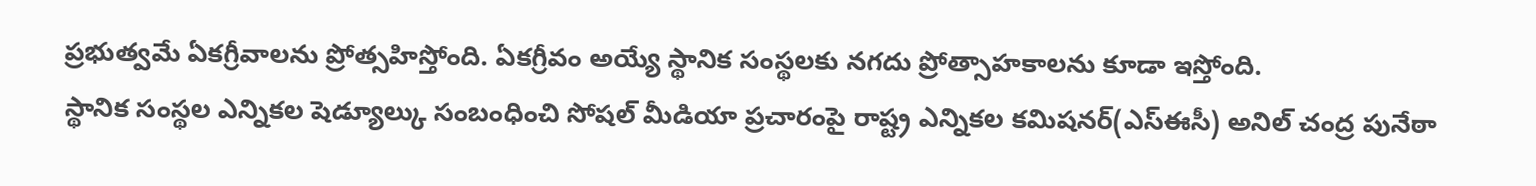ప్రభుత్వమే ఏకగ్రీవాలను ప్రోత్సహిస్తోంది. ఏకగ్రీవం అయ్యే స్థానిక సంస్థలకు నగదు ప్రోత్సాహకాలను కూడా ఇస్తోంది.
స్థానిక సంస్థల ఎన్నికల షెడ్యూల్కు సంబంధించి సోషల్ మీడియా ప్రచారంపై రాష్ట్ర ఎన్నికల కమిషనర్(ఎస్ఈసీ) అనిల్ చంద్ర పునేఠా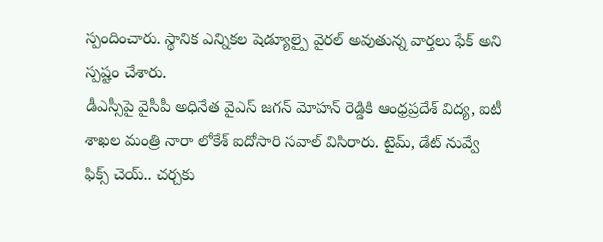స్పందించారు. స్థానిక ఎన్నికల షెడ్యూల్పై వైరల్ అవుతున్న వార్తలు ఫేక్ అని స్పష్టం చేశారు.
డీఎస్సీపై వైసీపీ అధినేత వైఎస్ జగన్ మోహన్ రెడ్డికి ఆంధ్రప్రదేశ్ విద్య, ఐటీ శాఖల మంత్రి నారా లోకేశ్ ఐదోసారి సవాల్ విసిరారు. టైమ్, డేట్ నువ్వే ఫిక్స్ చెయ్.. చర్చకు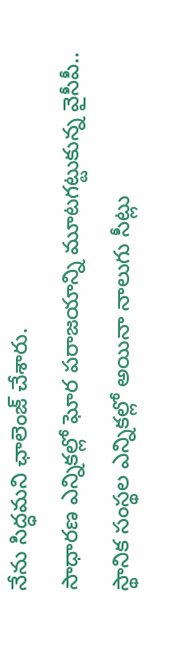నేను సిద్ధమని ఛాలెంజ్ చేశారు.
సాధారణ ఎన్నికల్లో ఘోర పరాజయాన్ని మూటగట్టుకున్న వైసీపీ.. స్థానిక సంస్థల ఎన్నికల్లో అయినా నాలుగు సీట్లు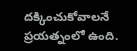దక్కించుకోవాలనే ప్రయత్నంలో ఉంది.